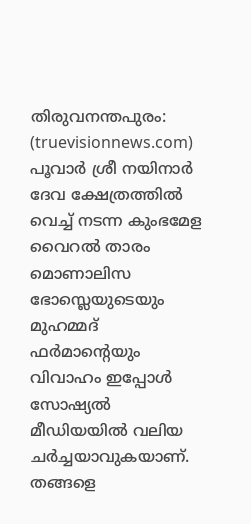തിരുവനന്തപുരം: (truevisionnews.com) പൂവാർ ശ്രീ നയിനാർ ദേവ ക്ഷേത്രത്തിൽ വെച്ച് നടന്ന കുംഭമേള വൈറൽ താരം മൊണാലിസ ഭോസ്ലെയുടെയും മുഹമ്മദ് ഫർമാന്റെയും വിവാഹം ഇപ്പോൾ സോഷ്യൽ മീഡിയയിൽ വലിയ ചർച്ചയാവുകയാണ്.
തങ്ങളെ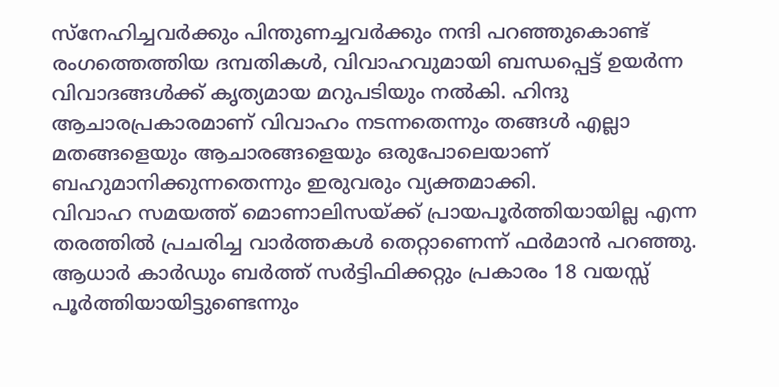സ്നേഹിച്ചവർക്കും പിന്തുണച്ചവർക്കും നന്ദി പറഞ്ഞുകൊണ്ട് രംഗത്തെത്തിയ ദമ്പതികൾ, വിവാഹവുമായി ബന്ധപ്പെട്ട് ഉയർന്ന വിവാദങ്ങൾക്ക് കൃത്യമായ മറുപടിയും നൽകി. ഹിന്ദു ആചാരപ്രകാരമാണ് വിവാഹം നടന്നതെന്നും തങ്ങൾ എല്ലാ മതങ്ങളെയും ആചാരങ്ങളെയും ഒരുപോലെയാണ് ബഹുമാനിക്കുന്നതെന്നും ഇരുവരും വ്യക്തമാക്കി.
വിവാഹ സമയത്ത് മൊണാലിസയ്ക്ക് പ്രായപൂർത്തിയായില്ല എന്ന തരത്തിൽ പ്രചരിച്ച വാർത്തകൾ തെറ്റാണെന്ന് ഫർമാൻ പറഞ്ഞു. ആധാർ കാർഡും ബർത്ത് സർട്ടിഫിക്കറ്റും പ്രകാരം 18 വയസ്സ് പൂർത്തിയായിട്ടുണ്ടെന്നും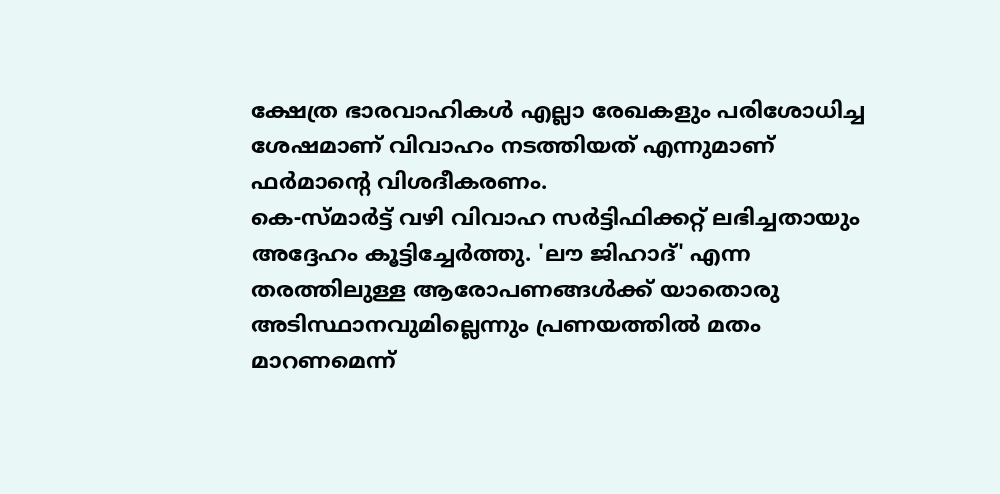ക്ഷേത്ര ഭാരവാഹികൾ എല്ലാ രേഖകളും പരിശോധിച്ച ശേഷമാണ് വിവാഹം നടത്തിയത് എന്നുമാണ് ഫർമാന്റെ വിശദീകരണം.
കെ-സ്മാർട്ട് വഴി വിവാഹ സർട്ടിഫിക്കറ്റ് ലഭിച്ചതായും അദ്ദേഹം കൂട്ടിച്ചേർത്തു. 'ലൗ ജിഹാദ്' എന്ന തരത്തിലുള്ള ആരോപണങ്ങൾക്ക് യാതൊരു അടിസ്ഥാനവുമില്ലെന്നും പ്രണയത്തിൽ മതം മാറണമെന്ന്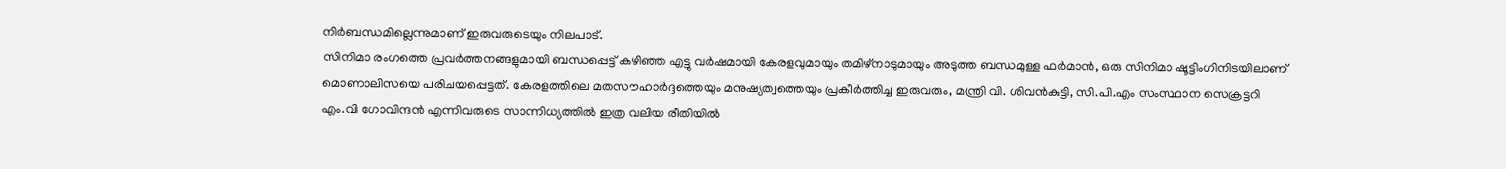നിർബന്ധമില്ലെന്നുമാണ് ഇരുവരുടെയും നിലപാട്.
സിനിമാ രംഗത്തെ പ്രവർത്തനങ്ങളുമായി ബന്ധപ്പെട്ട് കഴിഞ്ഞ എട്ടു വർഷമായി കേരളവുമായും തമിഴ്നാടുമായും അടുത്ത ബന്ധമുള്ള ഫർമാൻ, ഒരു സിനിമാ ഷൂട്ടിംഗിനിടയിലാണ് മൊണാലിസയെ പരിചയപ്പെട്ടത്. കേരളത്തിലെ മതസൗഹാർദ്ദത്തെയും മനുഷ്യത്വത്തെയും പ്രകീർത്തിച്ച ഇരുവരും, മന്ത്രി വി. ശിവൻകുട്ടി, സി.പി.എം സംസ്ഥാന സെക്രട്ടറി എം.വി ഗോവിന്ദൻ എന്നിവരുടെ സാന്നിധ്യത്തിൽ ഇത്ര വലിയ രീതിയിൽ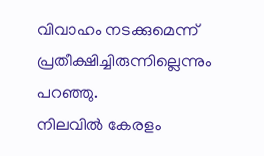വിവാഹം നടക്കുമെന്ന് പ്രതീക്ഷിച്ചിരുന്നില്ലെന്നും പറഞ്ഞു.
നിലവിൽ കേരളം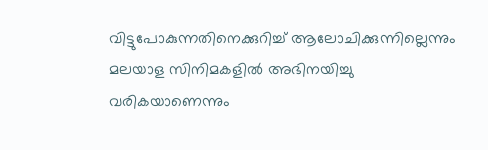വിട്ടുപോകുന്നതിനെക്കുറിച്ച് ആലോചിക്കുന്നില്ലെന്നും മലയാള സിനിമകളിൽ അഭിനയിച്ചു വരികയാണെന്നും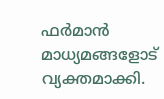ഫർമാൻ മാധ്യമങ്ങളോട് വ്യക്തമാക്കി.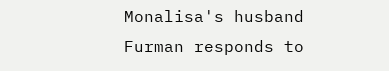Monalisa's husband Furman responds to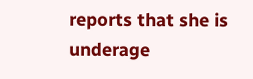reports that she is underage